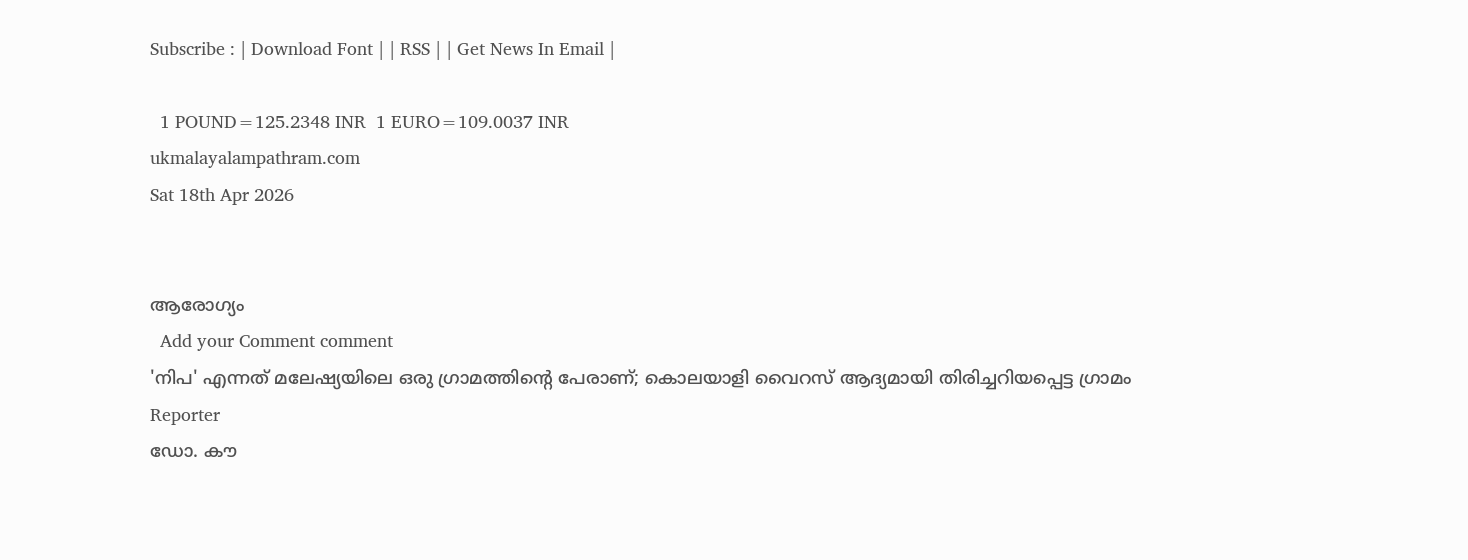Subscribe : | Download Font | | RSS | | Get News In Email |

  1 POUND=125.2348 INR  1 EURO=109.0037 INR
ukmalayalampathram.com
Sat 18th Apr 2026


ആരോഗ്യം
  Add your Comment comment
'നിപ' എന്നത് മലേഷ്യയിലെ ഒരു ഗ്രാമത്തിന്റെ പേരാണ്; കൊലയാളി വൈറസ് ആദ്യമായി തിരിച്ചറിയപ്പെട്ട ഗ്രാമം
Reporter
ഡോ. കൗ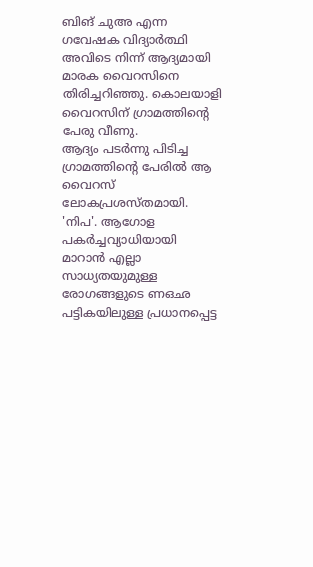ബിങ് ചുഅ എന്ന ഗവേഷക വിദ്യാര്‍ത്ഥി അവിടെ നിന്ന് ആദ്യമായി മാരക വൈറസിനെ തിരിച്ചറിഞ്ഞു. കൊലയാളി വൈറസിന് ഗ്രാമത്തിന്റെ പേരു വീണു.
ആദ്യം പടര്‍ന്നു പിടിച്ച ഗ്രാമത്തിന്റെ പേരില്‍ ആ വൈറസ് ലോകപ്രശസ്തമായി. 'നിപ'. ആഗോള പകര്‍ച്ചവ്യാധിയായി മാറാന്‍ എല്ലാ സാധ്യതയുമുള്ള രോഗങ്ങളുടെ ണഒഛ പട്ടികയിലുള്ള പ്രധാനപ്പെട്ട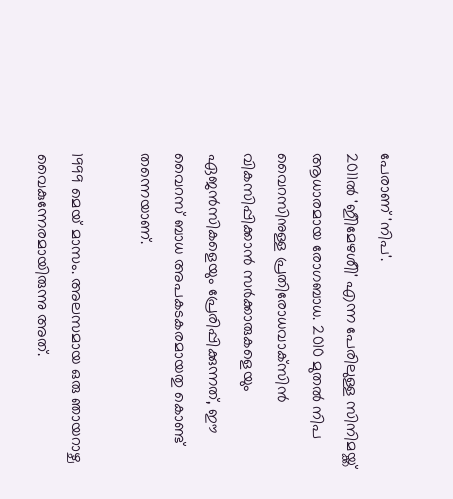പേരാണ് 'നിപ'.
2011ല്‍ 'ഇീിമേഴശീി' എന്ന പേരിലുള്ള സിനിമയ്ക്ക് ആധാരമായ രോഗബാധ. 2010 മുതല്‍ നിപ വൈറസിനുള്ള പ്രതിരോധവാക്‌സിന്‍ വികസിപ്പിക്കാന്‍ സര്‍ക്കാരുകളെയും ഏജന്‍സികളെയും പ്രേരിപ്പിക്കുന്നത്, ഈ വൈറസ് ബാധ അപകടകരമായതു കൊണ്ട് തന്നെയാണ്.

1999 മെയ് മാസം. അലസമായ ഒരു ഞായറാഴ്ച വൈകുന്നേരമായിരുന്നു അത്.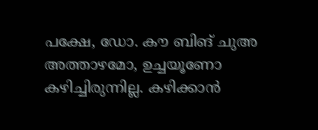പക്ഷേ, ഡോ. കൗ ബിങ് ചുഅ അത്താഴമോ, ഉച്ചയൂണോ കഴിച്ചിരുന്നില്ല. കഴിക്കാന്‍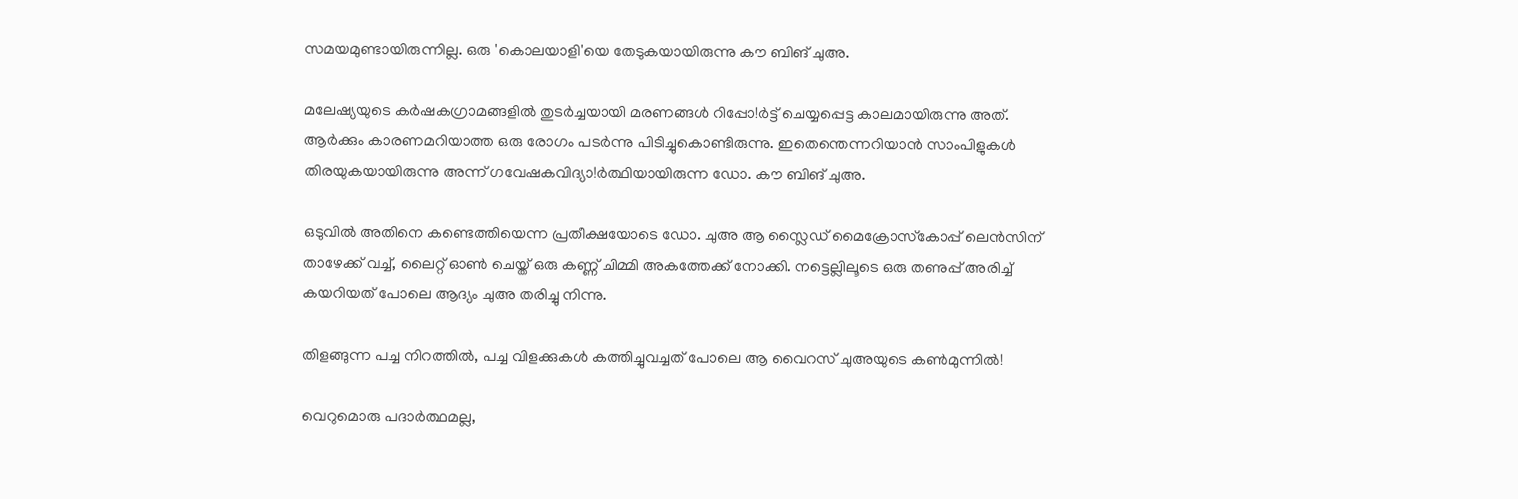സമയമുണ്ടായിരുന്നില്ല. ഒരു 'കൊലയാളി'യെ തേടുകയായിരുന്നു കൗ ബിങ് ചുഅ.

മലേഷ്യയുടെ കര്‍ഷകഗ്രാമങ്ങളില്‍ തുടര്‍ച്ചയായി മരണങ്ങള്‍ റിപ്പോ!ര്‍ട്ട് ചെയ്യപ്പെട്ട കാലമായിരുന്നു അത്. ആര്‍ക്കും കാരണമറിയാത്ത ഒരു രോഗം പടര്‍ന്നു പിടിച്ചുകൊണ്ടിരുന്നു. ഇതെന്തെന്നറിയാന്‍ സാംപിളുകള്‍ തിരയുകയായിരുന്നു അന്ന് ഗവേഷകവിദ്യാ!ര്‍ത്ഥിയായിരുന്ന ഡോ. കൗ ബിങ് ചുഅ.

ഒടുവില്‍ അതിനെ കണ്ടെത്തിയെന്ന പ്രതീക്ഷയോടെ ഡോ. ചുഅ ആ സ്ലൈഡ് മൈക്രോസ്‌കോപ്പ് ലെന്‍സിന് താഴേക്ക് വച്ച്, ലൈറ്റ് ഓണ്‍ ചെയ്ത് ഒരു കണ്ണ് ചിമ്മി അകത്തേക്ക് നോക്കി. നട്ടെല്ലിലൂടെ ഒരു തണുപ്പ് അരിച്ച് കയറിയത് പോലെ ആദ്യം ചുഅ തരിച്ചു നിന്നു.

തിളങ്ങുന്ന പച്ച നിറത്തില്‍, പച്ച വിളക്കുകള്‍ കത്തിച്ചുവച്ചത് പോലെ ആ വൈറസ് ചുഅയുടെ കണ്‍മുന്നില്‍!

വെറുമൊരു പദാര്‍ത്ഥമല്ല,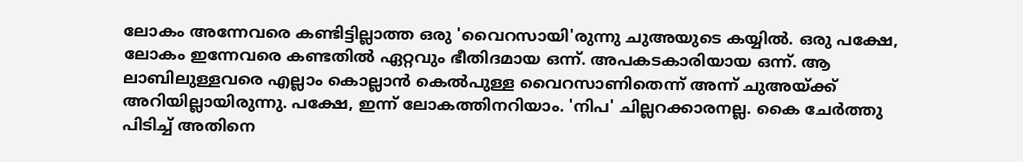ലോകം അന്നേവരെ കണ്ടിട്ടില്ലാത്ത ഒരു 'വൈറസായി'രുന്നു ചുഅയുടെ കയ്യില്‍. ഒരു പക്ഷേ, ലോകം ഇന്നേവരെ കണ്ടതില്‍ ഏറ്റവും ഭീതിദമായ ഒന്ന്. അപകടകാരിയായ ഒന്ന്. ആ ലാബിലുള്ളവരെ എല്ലാം കൊല്ലാന്‍ കെല്‍പുള്ള വൈറസാണിതെന്ന് അന്ന് ചുഅയ്ക്ക് അറിയില്ലായിരുന്നു. പക്ഷേ, ഇന്ന് ലോകത്തിനറിയാം. 'നിപ' ചില്ലറക്കാരനല്ല. കൈ ചേര്‍ത്തു പിടിച്ച് അതിനെ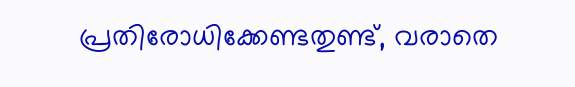പ്രതിരോധിക്കേണ്ടതുണ്ട്, വരാതെ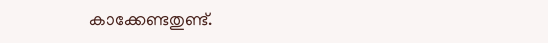കാക്കേണ്ടതുണ്ട്.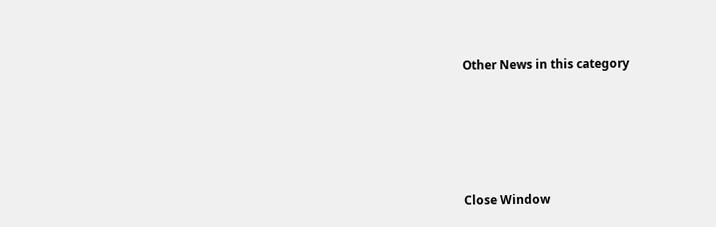Other News in this category








Close Window